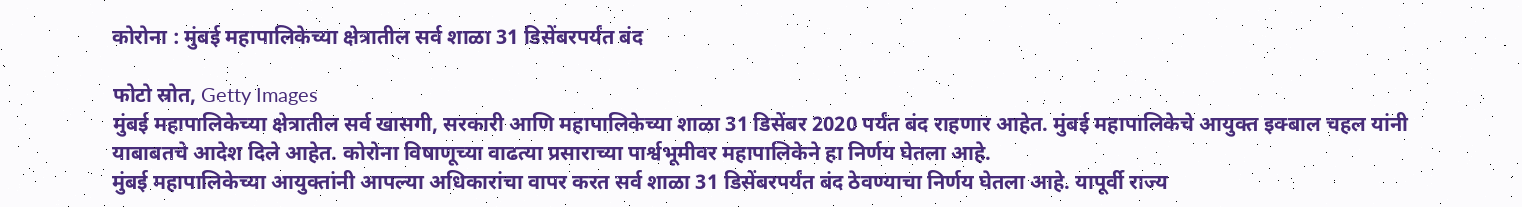कोरोना : मुंबई महापालिकेच्या क्षेत्रातील सर्व शाळा 31 डिसेंबरपर्यंत बंद

फोटो स्रोत, Getty Images
मुंबई महापालिकेच्या क्षेत्रातील सर्व खासगी, सरकारी आणि महापालिकेच्या शाळा 31 डिसेंबर 2020 पर्यंत बंद राहणार आहेत. मुंबई महापालिकेचे आयुक्त इक्बाल चहल यांनी याबाबतचे आदेश दिले आहेत. कोरोना विषाणूच्या वाढत्या प्रसाराच्या पार्श्वभूमीवर महापालिकेने हा निर्णय घेतला आहे.
मुंबई महापालिकेच्या आयुक्तांनी आपल्या अधिकारांचा वापर करत सर्व शाळा 31 डिसेंबरपर्यंत बंद ठेवण्याचा निर्णय घेतला आहे. यापूर्वी राज्य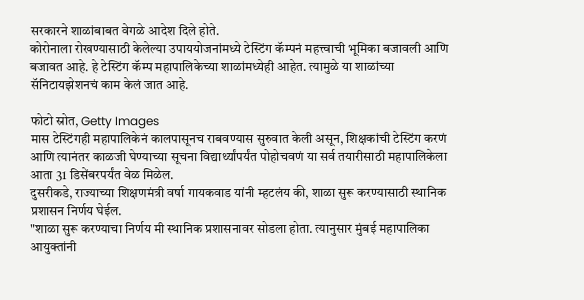सरकारने शाळांबाबत वेगळे आदेश दिले होते.
कोरोनाला रोखण्यासाठी केलेल्या उपाययोजनांमध्ये टेस्टिंग कॅम्पनं महत्त्वाची भूमिका बजावली आणि बजावत आहे. हे टेस्टिंग कॅम्प महापालिकेच्या शाळांमध्येही आहेत. त्यामुळे या शाळांच्या सॅनिटायझेशनचं काम केलं जात आहे.

फोटो स्रोत, Getty Images
मास टेस्टिंगही महापालिकेनं कालपासूनच राबवण्यास सुरुवात केली असून, शिक्षकांची टेस्टिंग करणं आणि त्यानंतर काळजी घेण्याच्या सूचना विद्यार्थ्यांपर्यंत पोहोचवणं या सर्व तयारीसाठी महापालिकेला आता 31 डिसेंबरपर्यंत वेळ मिळेल.
दुसरीकडे, राज्याच्या शिक्षणमंत्री वर्षा गायकवाड यांनी म्हटलंय की, शाळा सुरू करण्यासाठी स्थानिक प्रशासन निर्णय घेईल.
"शाळा सुरू करण्याचा निर्णय मी स्थानिक प्रशासनावर सोडला होता. त्यानुसार मुंबई महापालिका आयुक्तांनी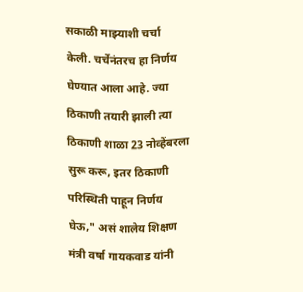सकाळी माझ्याशी चर्चा केली. चर्चेनंतरच हा निर्णय घेण्यात आला आहे. ज्या ठिकाणी तयारी झाली त्या ठिकाणी शाळा 23 नोव्हेंबरला सुरू करू, इतर ठिकाणी परिस्थिती पाहून निर्णय घेऊ," असं शालेय शिक्षण मंत्री वर्षा गायकवाड यांनी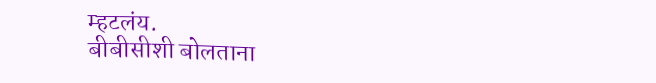म्हटलंय.
बीबीसीशी बोलताना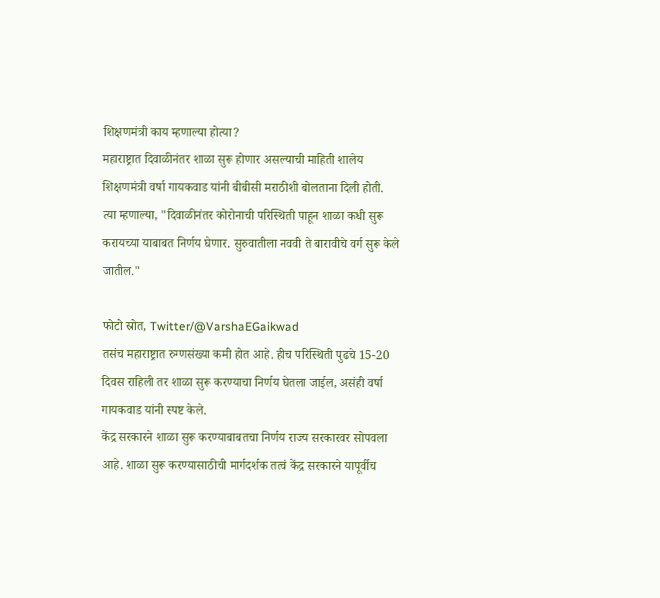शिक्षणमंत्री काय म्हणाल्या होत्या?
महाराष्ट्रात दिवाळीनंतर शाळा सुरू होणार असल्याची माहिती शालेय शिक्षणमंत्री वर्षा गायकवाड यांनी बीबीसी मराठीशी बोलताना दिली होती.
त्या म्हणाल्या, "दिवाळीनंतर कोरोनाची परिस्थिती पाहून शाळा कधी सुरू करायच्या याबाबत निर्णय घेणार. सुरुवातीला नववी ते बारावीचे वर्ग सुरू केले जातील."

फोटो स्रोत, Twitter/@VarshaEGaikwad
तसंच महाराष्ट्रात रुग्णसंख्या कमी होत आहे. हीच परिस्थिती पुढचे 15-20 दिवस राहिली तर शाळा सुरू करण्याचा निर्णय घेतला जाईल, असंही वर्षा गायकवाड यांनी स्पष्ट केले.
केंद्र सरकारने शाळा सुरू करण्याबाबतचा निर्णय राज्य सरकारवर सोपवला आहे. शाळा सुरू करण्यासाठीची मार्गदर्शक तत्वं केंद्र सरकारने यापूर्वीच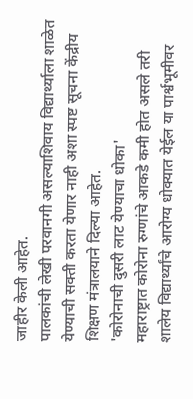जाहीर केली आहेत.
पालकांची लेखी परवानगी असल्याशिवाय विद्यार्थ्याला शाळेत येण्याची सक्ती करता येणार नाही अशा स्पष्ट सूचना केंद्रीय शिक्षण मंत्रालयाने दिल्या आहेत.
'कोरोनाची दुसरी लाट येण्याचा धोका'
महाराष्ट्रात कोरोना रुग्णांचे आकडे कमी होत असले तरी शालेय विद्यार्थ्यांचे आरोग्य धोक्यात येईल या पार्श्वभूमीवर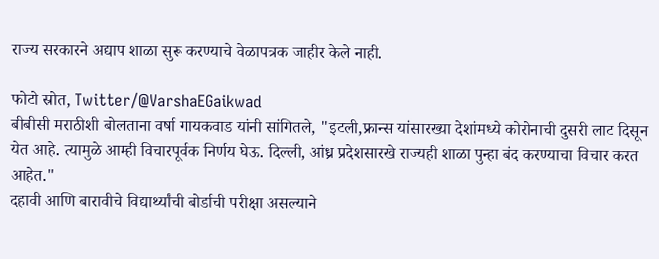राज्य सरकारने अद्याप शाळा सुरू करण्याचे वेळापत्रक जाहीर केले नाही.

फोटो स्रोत, Twitter/@VarshaEGaikwad
बीबीसी मराठीशी बोलताना वर्षा गायकवाड यांनी सांगितले, "इटली,फ्रान्स यांसारख्या देशांमध्ये कोरोनाची दुसरी लाट दिसून येत आहे. त्यामुळे आम्ही विचारपूर्वक निर्णय घेऊ. दिल्ली, आंध्र प्रदेशसारखे राज्यही शाळा पुन्हा बंद करण्याचा विचार करत आहेत."
दहावी आणि बारावीचे विद्यार्थ्यांची बोर्डाची परीक्षा असल्याने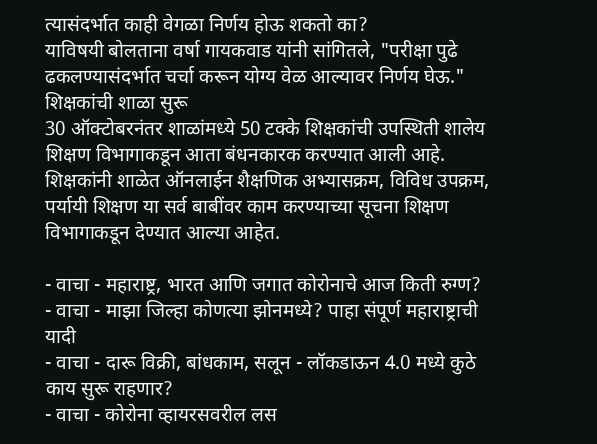त्यासंदर्भात काही वेगळा निर्णय होऊ शकतो का?
याविषयी बोलताना वर्षा गायकवाड यांनी सांगितले, "परीक्षा पुढे ढकलण्यासंदर्भात चर्चा करून योग्य वेळ आल्यावर निर्णय घेऊ."
शिक्षकांची शाळा सुरू
30 ऑक्टोबरनंतर शाळांमध्ये 50 टक्के शिक्षकांची उपस्थिती शालेय शिक्षण विभागाकडून आता बंधनकारक करण्यात आली आहे.
शिक्षकांनी शाळेत ऑनलाईन शैक्षणिक अभ्यासक्रम, विविध उपक्रम, पर्यायी शिक्षण या सर्व बाबींवर काम करण्याच्या सूचना शिक्षण विभागाकडून देण्यात आल्या आहेत.

- वाचा - महाराष्ट्र, भारत आणि जगात कोरोनाचे आज किती रुग्ण?
- वाचा - माझा जिल्हा कोणत्या झोनमध्ये? पाहा संपूर्ण महाराष्ट्राची यादी
- वाचा - दारू विक्री, बांधकाम, सलून - लॉकडाऊन 4.0 मध्ये कुठे काय सुरू राहणार?
- वाचा - कोरोना व्हायरसवरील लस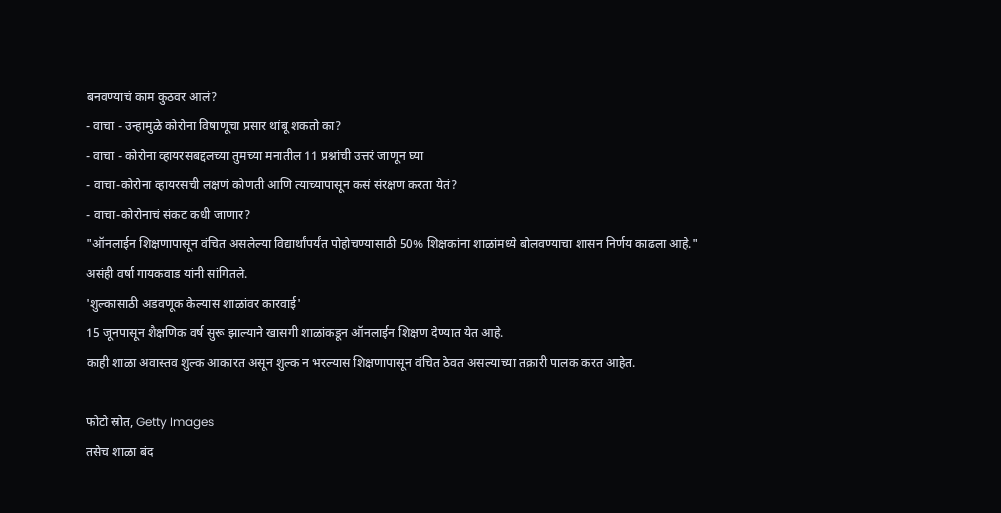बनवण्याचं काम कुठवर आलं?
- वाचा - उन्हामुळे कोरोना विषाणूचा प्रसार थांबू शकतो का?
- वाचा - कोरोना व्हायरसबद्दलच्या तुमच्या मनातील 11 प्रश्नांची उत्तरं जाणून घ्या
- वाचा-कोरोना व्हायरसची लक्षणं कोणती आणि त्याच्यापासून कसं संरक्षण करता येतं?
- वाचा-कोरोनाचं संकट कधी जाणार?
"ऑनलाईन शिक्षणापासून वंचित असलेल्या विद्यार्थांपर्यंत पोहोचण्यासाठी 50% शिक्षकांना शाळांमध्ये बोलवण्याचा शासन निर्णय काढला आहे." असंही वर्षा गायकवाड यांनी सांगितले.
'शुल्कासाठी अडवणूक केल्यास शाळांवर कारवाई'
15 जूनपासून शैक्षणिक वर्ष सुरू झाल्याने खासगी शाळांकडून ऑनलाईन शिक्षण देण्यात येत आहे.
काही शाळा अवास्तव शुल्क आकारत असून शुल्क न भरल्यास शिक्षणापासून वंचित ठेवत असल्याच्या तक्रारी पालक करत आहेत.

फोटो स्रोत, Getty Images
तसेच शाळा बंद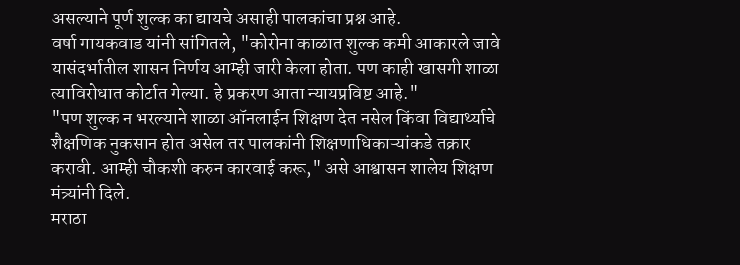असल्याने पूर्ण शुल्क का द्यायचे असाही पालकांचा प्रश्न आहे.
वर्षा गायकवाड यांनी सांगितले, "कोरोना काळात शुल्क कमी आकारले जावे यासंदर्भातील शासन निर्णय आम्ही जारी केला होता. पण काही खासगी शाळा त्याविरोधात कोर्टात गेल्या. हे प्रकरण आता न्यायप्रविष्ट आहे."
"पण शुल्क न भरल्याने शाळा ऑनलाईन शिक्षण देत नसेल किंवा विद्यार्थ्याचे शैक्षणिक नुकसान होत असेल तर पालकांनी शिक्षणाधिकाऱ्यांकडे तक्रार करावी. आम्ही चौकशी करुन कारवाई करू," असे आश्वासन शालेय शिक्षण मंत्र्यांनी दिले.
मराठा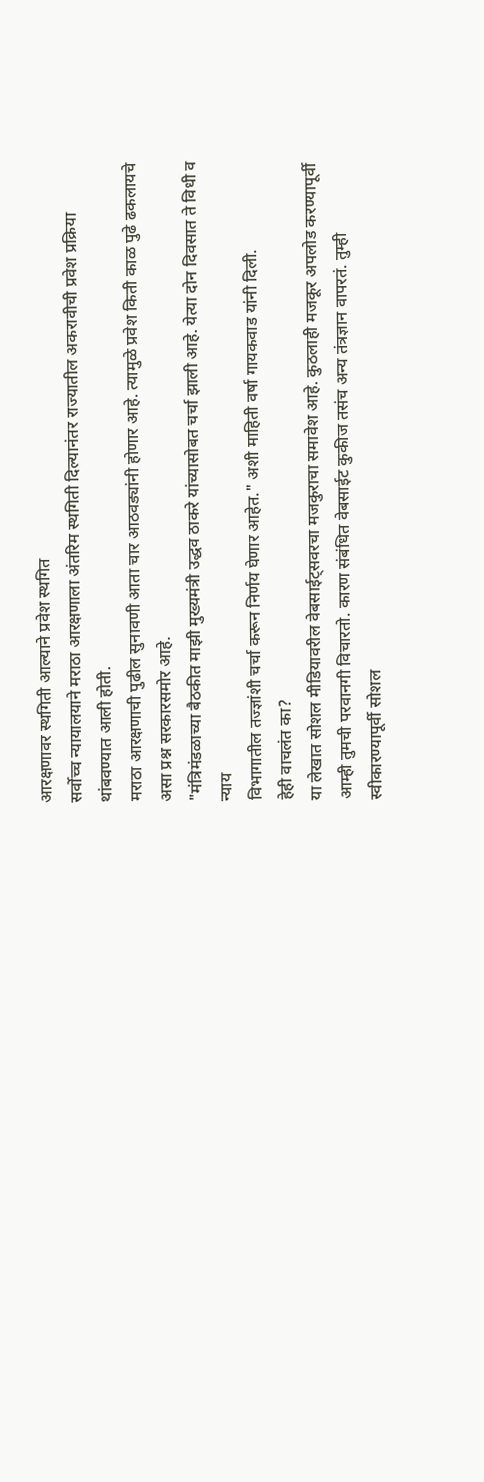आरक्षणावर स्थगिती आल्याने प्रवेश स्थगित
सर्वोच्च न्यायालयाने मराठा आरक्षणाला अंतरिम स्थगिती दिल्यानंतर राज्यातील अकरावीची प्रवेश प्रक्रिया थांबवण्यात आली होती.
मराठा आरक्षणाची पुढील सुनावणी आता चार आठवड्यांनी होणार आहे. त्यामुळे प्रवेश किती काळ पुढे ढकलायचे असा प्रश्न सरकारसमोर आहे.
"मंत्रिमंडळाच्या बैठकीत माझी मुख्यमंत्री उद्धव ठाकरे यांच्यासोबत चर्चा झाली आहे. येत्या दोन दिवसात ते विधी व न्याय
विभागातील तज्ज्ञांशी चर्चा करून निर्णय घेणार आहेत." अशी माहिती वर्षा गायकवाड यांनी दिली.
हेही वाचलंत का?
या लेखात सोशल मीडियावरील वेबसाईट्सवरचा मजकुराचा समावेश आहे. कुठलाही मजकूर अपलोड करण्यापूर्वी आम्ही तुमची परवानगी विचारतो. कारण संबंधित वेबसाईट कुकीज तसंच अन्य तंत्रज्ञान वापरतं. तुम्ही स्वीकारण्यापूर्वी सोशल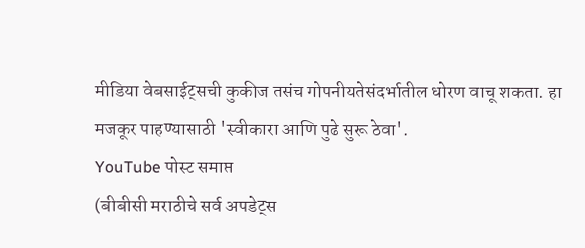मीडिया वेबसाईट्सची कुकीज तसंच गोपनीयतेसंदर्भातील धोरण वाचू शकता. हा मजकूर पाहण्यासाठी 'स्वीकारा आणि पुढे सुरू ठेवा'.
YouTube पोस्ट समाप्त
(बीबीसी मराठीचे सर्व अपडेट्स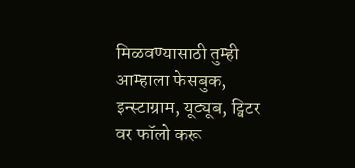मिळवण्यासाठी तुम्ही आम्हाला फेसबुक, इन्स्टाग्राम, यूट्यूब, ट्विटर वर फॉलो करू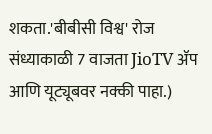शकता.'बीबीसी विश्व' रोज संध्याकाळी 7 वाजता JioTV ॲप आणि यूट्यूबवर नक्की पाहा.)